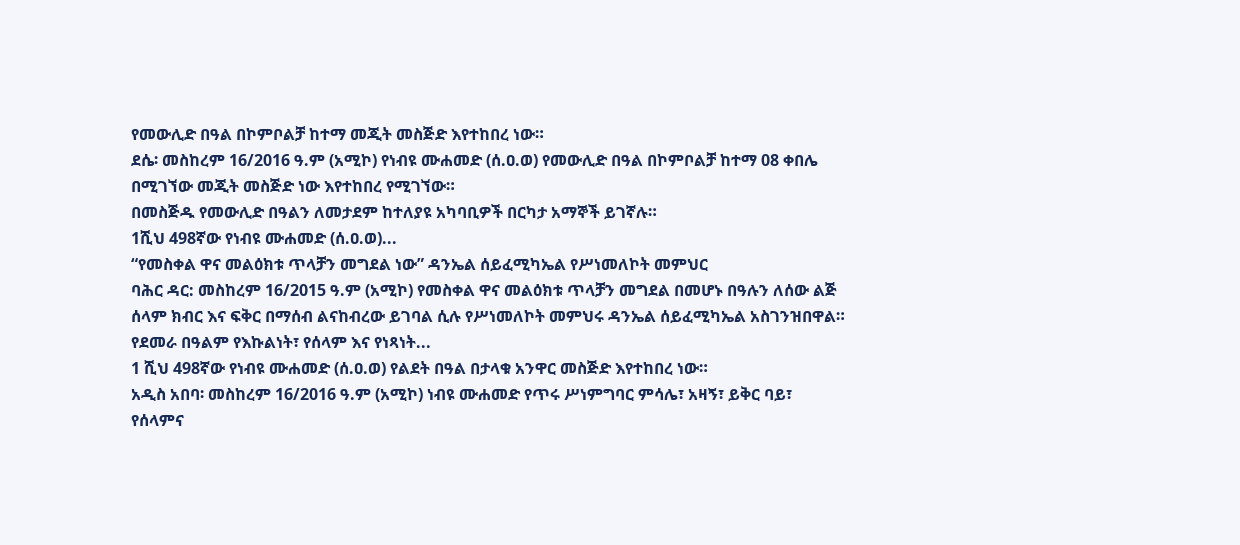የመውሊድ በዓል በኮምቦልቻ ከተማ መጂት መስጅድ እየተከበረ ነው።
ደሴ፡ መስከረም 16/2016 ዓ.ም (አሚኮ) የነብዩ ሙሐመድ (ሰ.ዐ.ወ) የመውሊድ በዓል በኮምቦልቻ ከተማ 08 ቀበሌ በሚገኘው መጂት መስጅድ ነው እየተከበረ የሚገኘው።
በመስጅዱ የመውሊድ በዓልን ለመታደም ከተለያዩ አካባቢዎች በርካታ አማኞች ይገኛሉ።
1ሺህ 498ኛው የነብዩ ሙሐመድ (ሰ.ዐ.ወ)...
“የመስቀል ዋና መልዕክቱ ጥላቻን መግደል ነው” ዳንኤል ሰይፈሚካኤል የሥነመለኮት መምህር
ባሕር ዳር: መስከረም 16/2015 ዓ.ም (አሚኮ) የመስቀል ዋና መልዕክቱ ጥላቻን መግደል በመሆኑ በዓሉን ለሰው ልጅ ሰላም ክብር እና ፍቅር በማሰብ ልናከብረው ይገባል ሲሉ የሥነመለኮት መምህሩ ዳንኤል ሰይፈሚካኤል አስገንዝበዋል።
የደመራ በዓልም የእኩልነት፣ የሰላም እና የነጻነት...
1 ሺህ 498ኛው የነብዩ ሙሐመድ (ሰ.ዐ.ወ) የልደት በዓል በታላቁ አንዋር መስጅድ እየተከበረ ነው።
አዲስ አበባ፡ መስከረም 16/2016 ዓ.ም (አሚኮ) ነብዩ ሙሐመድ የጥሩ ሥነምግባር ምሳሌ፣ አዛኝ፣ ይቅር ባይ፣ የሰላምና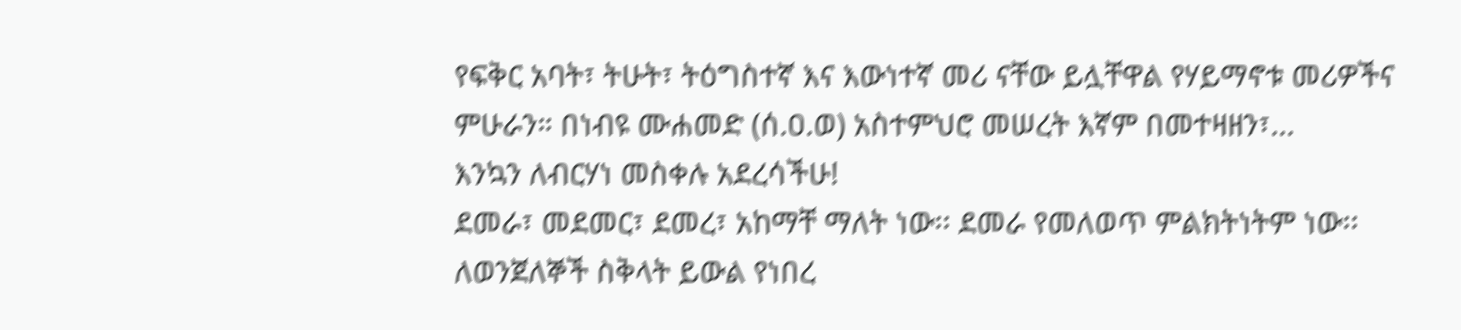የፍቅር አባት፣ ትሁት፣ ትዕግስተኛ እና እውነተኛ መሪ ናቸው ይሏቸዋል የሃይማኖቱ መሪዎችና ምሁራን። በነብዩ ሙሐመድ (ሰ.ዐ.ወ) አስተምህሮ መሠረት እኛም በመተዛዘን፣...
እንኳን ለብርሃነ መስቀሉ አደረሳችሁ!
ደመራ፣ መደመር፣ ደመረ፣ አከማቸ ማለት ነው፡፡ ደመራ የመለወጥ ምልክትነትም ነው፡፡ ለወንጀለኞች ስቅላት ይውል የነበረ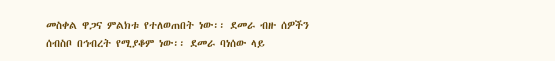መስቀል ዋጋና ምልክቱ የተለወጠበት ነው፡፡ ደመራ ብዙ ሰዎችን ሰብስቦ በኅብረት የሚያቆም ነው፡፡ ደመራ ባነሰው ላይ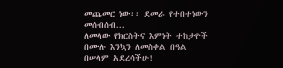መጨመር ነው፡፡ ደመራ የተበተነውን መሰብሰብ...
ለመላው የክርስትና እምነት ተከታዮች በሙሉ እንኳን ለመስቀል በዓል በሠላም አደረሳችሁ!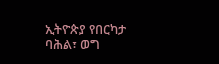ኢትዮጵያ የበርካታ ባሕል፣ ወግ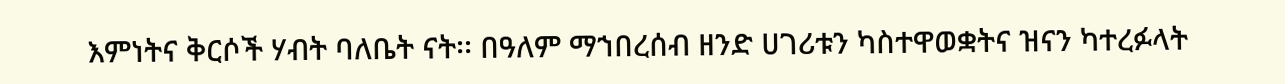እምነትና ቅርሶች ሃብት ባለቤት ናት፡፡ በዓለም ማኀበረሰብ ዘንድ ሀገሪቱን ካስተዋወቋትና ዝናን ካተረፉላት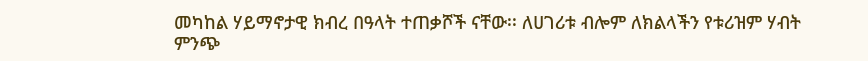መካከል ሃይማኖታዊ ክብረ በዓላት ተጠቃሾች ናቸው፡፡ ለሀገሪቱ ብሎም ለክልላችን የቱሪዝም ሃብት ምንጭ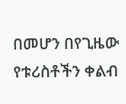በመሆን በየጊዜው የቱሪስቶችን ቀልብ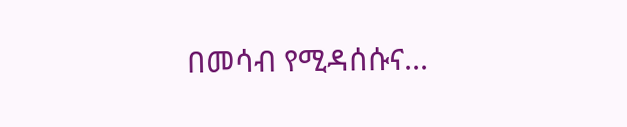በመሳብ የሚዳሰሱና...